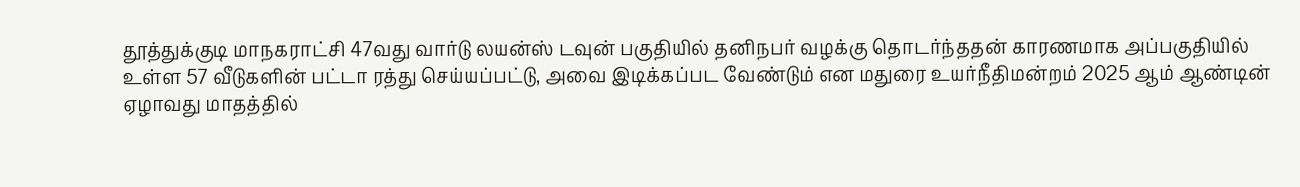தூத்துக்குடி மாநகராட்சி 47வது வார்டு லயன்ஸ் டவுன் பகுதியில் தனிநபர் வழக்கு தொடர்ந்ததன் காரணமாக அப்பகுதியில் உள்ள 57 வீடுகளின் பட்டா ரத்து செய்யப்பட்டு, அவை இடிக்கப்பட வேண்டும் என மதுரை உயர்நீதிமன்றம் 2025 ஆம் ஆண்டின் ஏழாவது மாதத்தில்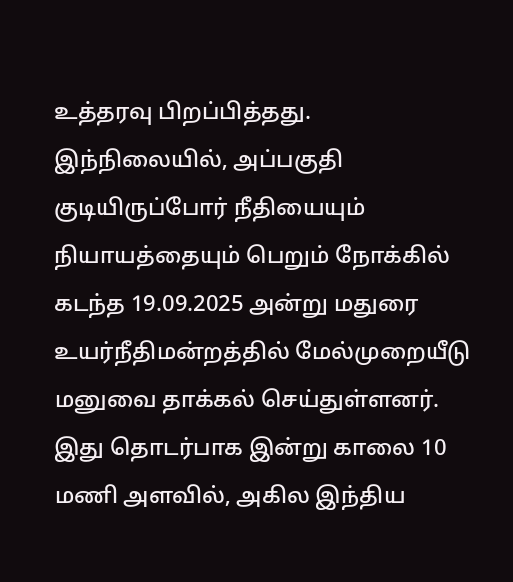உத்தரவு பிறப்பித்தது.
இந்நிலையில், அப்பகுதி குடியிருப்போர் நீதியையும் நியாயத்தையும் பெறும் நோக்கில் கடந்த 19.09.2025 அன்று மதுரை உயர்நீதிமன்றத்தில் மேல்முறையீடு மனுவை தாக்கல் செய்துள்ளனர்.
இது தொடர்பாக இன்று காலை 10 மணி அளவில், அகில இந்திய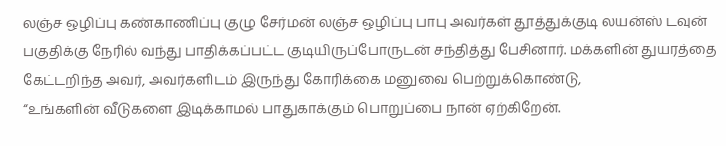லஞ்ச ஒழிப்பு கண்காணிப்பு குழு சேர்மன் லஞ்ச ஒழிப்பு பாபு அவர்கள் தூத்துக்குடி லயன்ஸ் டவுன் பகுதிக்கு நேரில் வந்து பாதிக்கப்பட்ட குடியிருப்போருடன் சந்தித்து பேசினார். மக்களின் துயரத்தை கேட்டறிந்த அவர், அவர்களிடம் இருந்து கோரிக்கை மனுவை பெற்றுக்கொண்டு,
“உங்களின் வீடுகளை இடிக்காமல் பாதுகாக்கும் பொறுப்பை நான் ஏற்கிறேன்.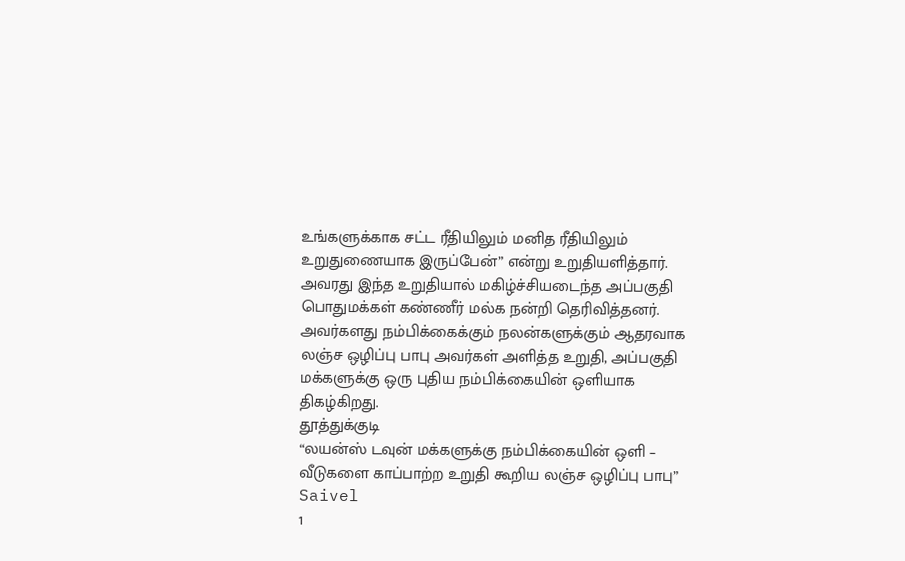உங்களுக்காக சட்ட ரீதியிலும் மனித ரீதியிலும் உறுதுணையாக இருப்பேன்” என்று உறுதியளித்தார்.
அவரது இந்த உறுதியால் மகிழ்ச்சியடைந்த அப்பகுதி பொதுமக்கள் கண்ணீர் மல்க நன்றி தெரிவித்தனர். அவர்களது நம்பிக்கைக்கும் நலன்களுக்கும் ஆதரவாக லஞ்ச ஒழிப்பு பாபு அவர்கள் அளித்த உறுதி, அப்பகுதி மக்களுக்கு ஒரு புதிய நம்பிக்கையின் ஒளியாக திகழ்கிறது.
தூத்துக்குடி
“லயன்ஸ் டவுன் மக்களுக்கு நம்பிக்கையின் ஒளி – வீடுகளை காப்பாற்ற உறுதி கூறிய லஞ்ச ஒழிப்பு பாபு”
Saivel
1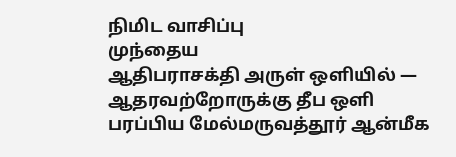நிமிட வாசிப்பு
முந்தைய
ஆதிபராசக்தி அருள் ஒளியில் — ஆதரவற்றோருக்கு தீப ஒளி பரப்பிய மேல்மருவத்தூர் ஆன்மீக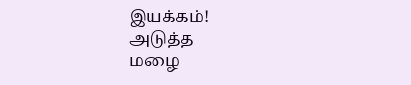இயக்கம்!
அடுத்த
மழை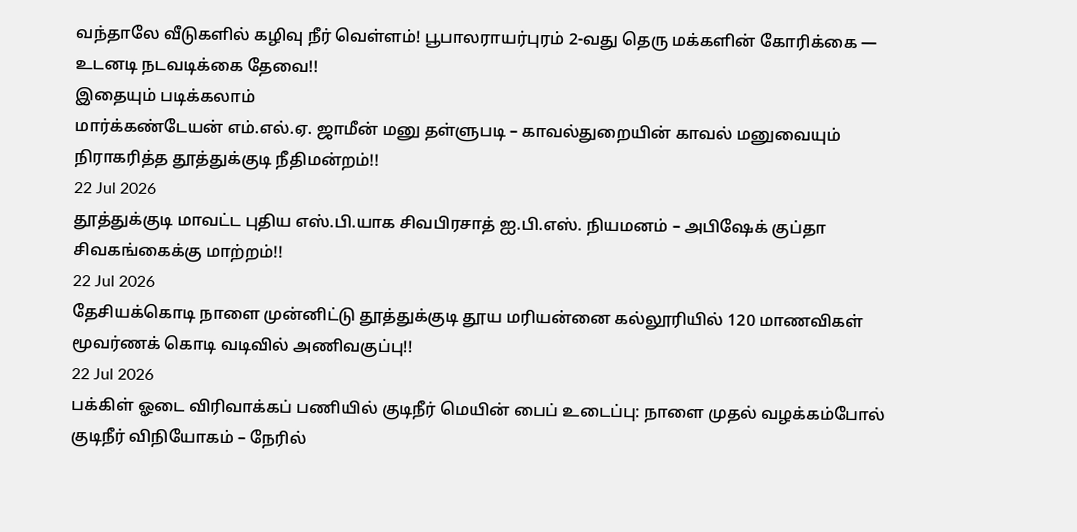வந்தாலே வீடுகளில் கழிவு நீர் வெள்ளம்! பூபாலராயர்புரம் 2-வது தெரு மக்களின் கோரிக்கை — உடனடி நடவடிக்கை தேவை!!
இதையும் படிக்கலாம்
மார்க்கண்டேயன் எம்.எல்.ஏ. ஜாமீன் மனு தள்ளுபடி – காவல்துறையின் காவல் மனுவையும் நிராகரித்த தூத்துக்குடி நீதிமன்றம்!!
22 Jul 2026
தூத்துக்குடி மாவட்ட புதிய எஸ்.பி.யாக சிவபிரசாத் ஐ.பி.எஸ். நியமனம் – அபிஷேக் குப்தா சிவகங்கைக்கு மாற்றம்!!
22 Jul 2026
தேசியக்கொடி நாளை முன்னிட்டு தூத்துக்குடி தூய மரியன்னை கல்லூரியில் 120 மாணவிகள் மூவர்ணக் கொடி வடிவில் அணிவகுப்பு!!
22 Jul 2026
பக்கிள் ஓடை விரிவாக்கப் பணியில் குடிநீர் மெயின் பைப் உடைப்பு: நாளை முதல் வழக்கம்போல் குடிநீர் விநியோகம் – நேரில்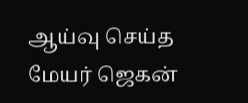ஆய்வு செய்த மேயர் ஜெகன்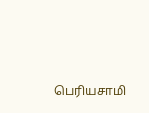பெரியசாமி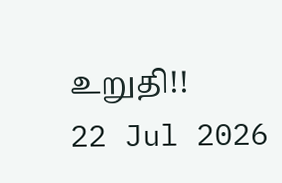உறுதி!!
22 Jul 2026